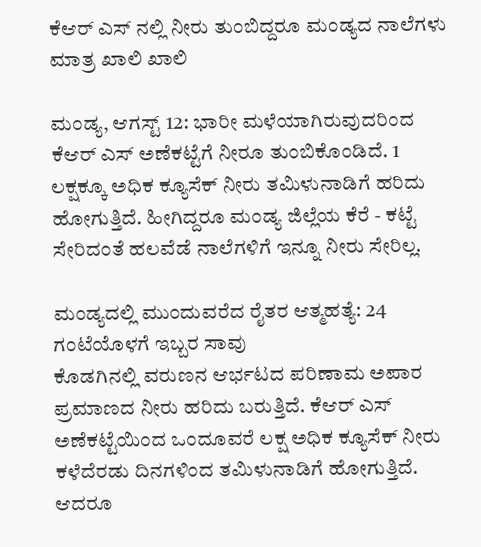ಕೆಆರ್ ಎಸ್ ನಲ್ಲಿ ನೀರು ತುಂಬಿದ್ದರೂ ಮಂಡ್ಯದ ನಾಲೆಗಳು ಮಾತ್ರ ಖಾಲಿ ಖಾಲಿ

ಮಂಡ್ಯ, ಆಗಸ್ಟ್ 12: ಭಾರೀ ಮಳೆಯಾಗಿರುವುದರಿಂದ ಕೆಆರ್ ಎಸ್ ಅಣೆಕಟ್ಟೆಗೆ ನೀರೂ ತುಂಬಿಕೊಂಡಿದೆ. 1 ಲಕ್ಷಕ್ಕೂ ಅಧಿಕ ಕ್ಯೂಸೆಕ್ ನೀರು ತಮಿಳುನಾಡಿಗೆ ಹರಿದು ಹೋಗುತ್ತಿದೆ. ಹೀಗಿದ್ದರೂ ಮಂಡ್ಯ ಜಿಲ್ಲೆಯ ಕೆರೆ - ಕಟ್ಟೆ ಸೇರಿದಂತೆ ಹಲವೆಡೆ ನಾಲೆಗಳಿಗೆ ಇನ್ನೂ ನೀರು ಸೇರಿಲ್ಲ.

ಮಂಡ್ಯದಲ್ಲಿ ಮುಂದುವರೆದ ರೈತರ ಆತ್ಮಹತ್ಯೆ: 24 ಗಂಟೆಯೊಳಗೆ ಇಬ್ಬರ ಸಾವು
ಕೊಡಗಿನಲ್ಲಿ ವರುಣನ ಆರ್ಭಟದ ಪರಿಣಾಮ ಅಪಾರ ಪ್ರಮಾಣದ ನೀರು ಹರಿದು ಬರುತ್ತಿದೆ. ಕೆಆರ್ ಎಸ್ ಅಣೆಕಟ್ಟೆಯಿಂದ ಒಂದೂವರೆ ಲಕ್ಷ ಅಧಿಕ ಕ್ಯೂಸೆಕ್ ನೀರು ಕಳೆದೆರಡು ದಿನಗಳಿಂದ ತಮಿಳುನಾಡಿಗೆ ಹೋಗುತ್ತಿದೆ. ಆದರೂ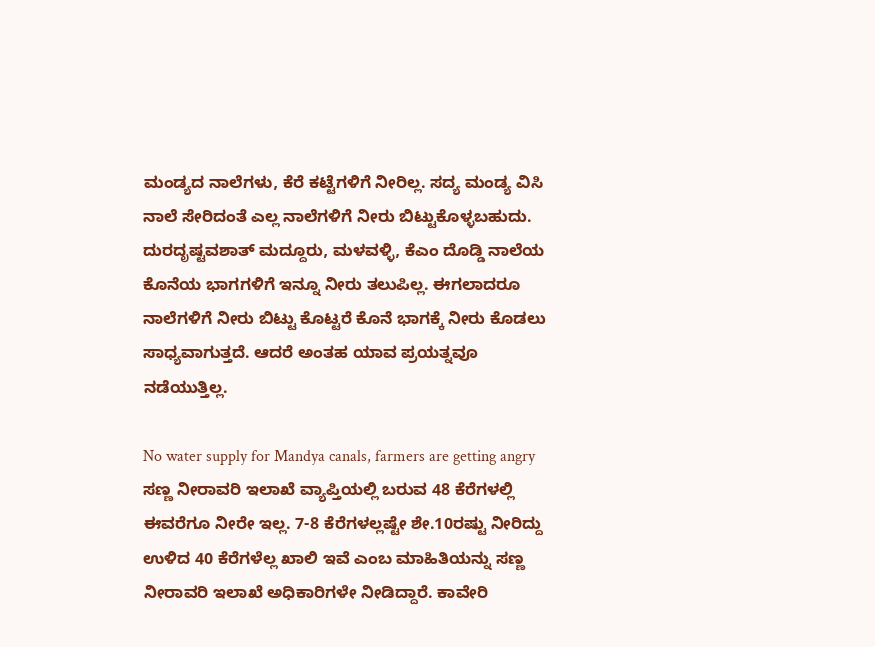ಮಂಡ್ಯದ ನಾಲೆಗಳು, ಕೆರೆ ಕಟ್ಟೆಗಳಿಗೆ ನೀರಿಲ್ಲ. ಸದ್ಯ ಮಂಡ್ಯ ವಿಸಿ ನಾಲೆ ಸೇರಿದಂತೆ ಎಲ್ಲ ನಾಲೆಗಳಿಗೆ ನೀರು ಬಿಟ್ಟುಕೊಳ್ಳಬಹುದು. ದುರದೃಷ್ಟವಶಾತ್ ಮದ್ದೂರು, ಮಳವಳ್ಳಿ, ಕೆಎಂ ದೊಡ್ಡಿ ನಾಲೆಯ ಕೊನೆಯ ಭಾಗಗಳಿಗೆ ಇನ್ನೂ ನೀರು ತಲುಪಿಲ್ಲ. ಈಗಲಾದರೂ ನಾಲೆಗಳಿಗೆ ನೀರು ಬಿಟ್ಟು ಕೊಟ್ಟರೆ ಕೊನೆ ಭಾಗಕ್ಕೆ ನೀರು ಕೊಡಲು ಸಾಧ್ಯವಾಗುತ್ತದೆ. ಆದರೆ ಅಂತಹ ಯಾವ ಪ್ರಯತ್ನವೂ ನಡೆಯುತ್ತಿಲ್ಲ.

No water supply for Mandya canals, farmers are getting angry
ಸಣ್ಣ ನೀರಾವರಿ ಇಲಾಖೆ ವ್ಯಾಪ್ತಿಯಲ್ಲಿ ಬರುವ 48 ಕೆರೆಗಳಲ್ಲಿ ಈವರೆಗೂ ನೀರೇ ಇಲ್ಲ. 7-8 ಕೆರೆಗಳಲ್ಲಷ್ಟೇ ಶೇ.10ರಷ್ಟು ನೀರಿದ್ದು ಉಳಿದ 40 ಕೆರೆಗಳೆಲ್ಲ ಖಾಲಿ ಇವೆ ಎಂಬ ಮಾಹಿತಿಯನ್ನು ಸಣ್ಣ ನೀರಾವರಿ ಇಲಾಖೆ ಅಧಿಕಾರಿಗಳೇ ನೀಡಿದ್ದಾರೆ. ಕಾವೇರಿ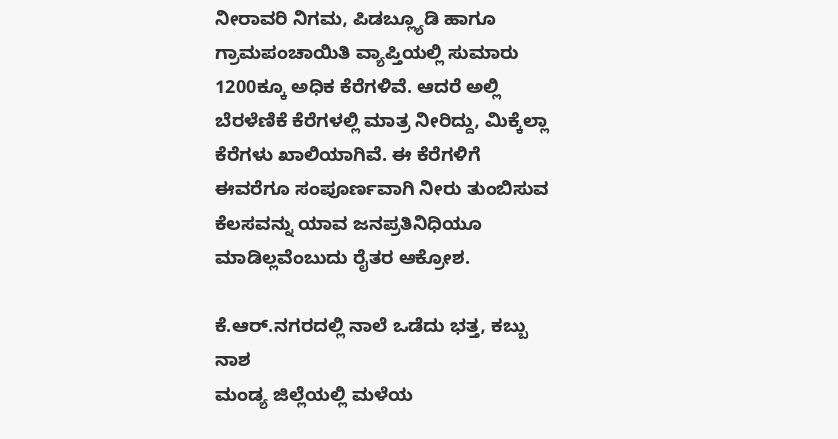ನೀರಾವರಿ ನಿಗಮ, ಪಿಡಬ್ಲ್ಯೂಡಿ ಹಾಗೂ ಗ್ರಾಮಪಂಚಾಯಿತಿ ವ್ಯಾಪ್ತಿಯಲ್ಲಿ ಸುಮಾರು 1200ಕ್ಕೂ ಅಧಿಕ ಕೆರೆಗಳಿವೆ. ಆದರೆ ಅಲ್ಲಿ ಬೆರಳೆಣಿಕೆ ಕೆರೆಗಳಲ್ಲಿ ಮಾತ್ರ ನೀರಿದ್ದು, ಮಿಕ್ಕೆಲ್ಲಾ ಕೆರೆಗಳು ಖಾಲಿಯಾಗಿವೆ. ಈ ಕೆರೆಗಳಿಗೆ ಈವರೆಗೂ ಸಂಪೂರ್ಣವಾಗಿ ನೀರು ತುಂಬಿಸುವ ಕೆಲಸವನ್ನು ಯಾವ ಜನಪ್ರತಿನಿಧಿಯೂ ಮಾಡಿಲ್ಲವೆಂಬುದು ರೈತರ ಆಕ್ರೋಶ.

ಕೆ.ಆರ್.ನಗರದಲ್ಲಿ ನಾಲೆ ಒಡೆದು ಭತ್ತ, ಕಬ್ಬು ನಾಶ
ಮಂಡ್ಯ ಜಿಲ್ಲೆಯಲ್ಲಿ ಮಳೆಯ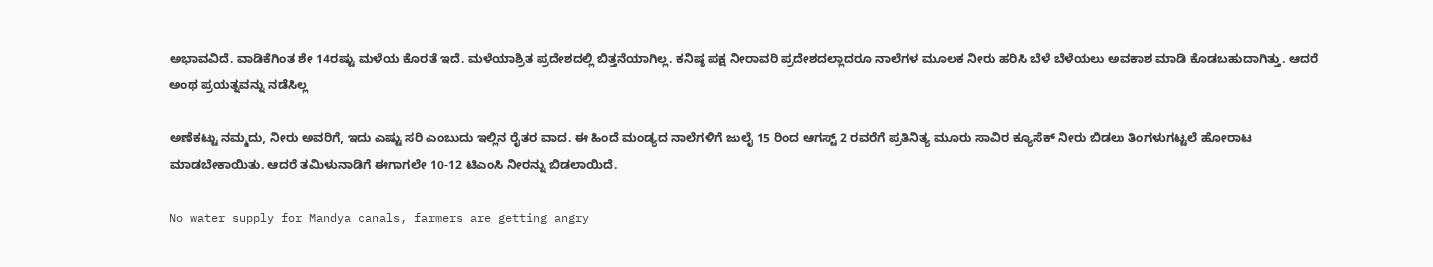ಅಭಾವವಿದೆ. ವಾಡಿಕೆಗಿಂತ ಶೇ 14ರಷ್ಟು ಮಳೆಯ ಕೊರತೆ ಇದೆ. ಮಳೆಯಾಶ್ರಿತ ಪ್ರದೇಶದಲ್ಲಿ ಬಿತ್ತನೆಯಾಗಿಲ್ಲ. ಕನಿಷ್ಠ ಪಕ್ಷ ನೀರಾವರಿ ಪ್ರದೇಶದಲ್ಲಾದರೂ ನಾಲೆಗಳ ಮೂಲಕ ನೀರು ಹರಿಸಿ ಬೆಳೆ ಬೆಳೆಯಲು ಅವಕಾಶ ಮಾಡಿ ಕೊಡಬಹುದಾಗಿತ್ತು. ಆದರೆ ಅಂಥ ಪ್ರಯತ್ನವನ್ನು ನಡೆಸಿಲ್ಲ

ಅಣೆಕಟ್ಟು ನಮ್ಮದು, ನೀರು ಅವರಿಗೆ, ಇದು ಎಷ್ಟು ಸರಿ ಎಂಬುದು ಇಲ್ಲಿನ ರೈತರ ವಾದ. ಈ ಹಿಂದೆ ಮಂಡ್ಯದ ನಾಲೆಗಳಿಗೆ ಜುಲೈ 15 ರಿಂದ ಆಗಸ್ಟ್ 2 ರವರೆಗೆ ಪ್ರತಿನಿತ್ಯ ಮೂರು ಸಾವಿರ ಕ್ಯೂಸೆಕ್ ನೀರು ಬಿಡಲು ತಿಂಗಳುಗಟ್ಟಲೆ ಹೋರಾಟ ಮಾಡಬೇಕಾಯಿತು. ಆದರೆ ತಮಿಳುನಾಡಿಗೆ ಈಗಾಗಲೇ 10-12 ಟಿಎಂಸಿ ನೀರನ್ನು ಬಿಡಲಾಯಿದೆ.

No water supply for Mandya canals, farmers are getting angry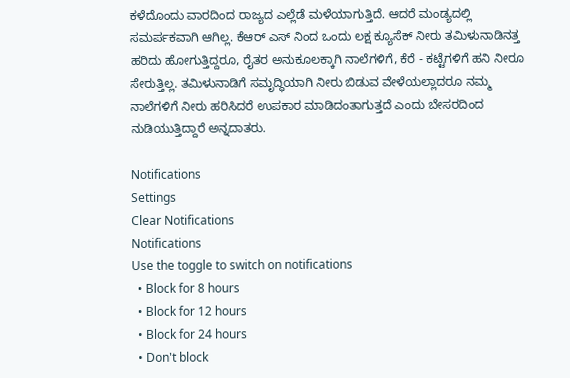ಕಳೆದೊಂದು ವಾರದಿಂದ ರಾಜ್ಯದ ಎಲ್ಲೆಡೆ ಮಳೆಯಾಗುತ್ತಿದೆ. ಆದರೆ ಮಂಡ್ಯದಲ್ಲಿ ಸಮರ್ಪಕವಾಗಿ ಆಗಿಲ್ಲ. ಕೆಆರ್ ಎಸ್ ನಿಂದ ಒಂದು ಲಕ್ಷ ಕ್ಯೂಸೆಕ್ ನೀರು ತಮಿಳುನಾಡಿನತ್ತ ಹರಿದು ಹೋಗುತ್ತಿದ್ದರೂ, ರೈತರ ಅನುಕೂಲಕ್ಕಾಗಿ ನಾಲೆಗಳಿಗೆ, ಕೆರೆ - ಕಟ್ಟೆಗಳಿಗೆ ಹನಿ ನೀರೂ ಸೇರುತ್ತಿಲ್ಲ. ತಮಿಳುನಾಡಿಗೆ ಸಮೃದ್ಧಿಯಾಗಿ ನೀರು ಬಿಡುವ ವೇಳೆಯಲ್ಲಾದರೂ ನಮ್ಮ ನಾಲೆಗಳಿಗೆ ನೀರು ಹರಿಸಿದರೆ ಉಪಕಾರ ಮಾಡಿದಂತಾಗುತ್ತದೆ ಎಂದು ಬೇಸರದಿಂದ ನುಡಿಯುತ್ತಿದ್ದಾರೆ ಅನ್ನದಾತರು.

Notifications
Settings
Clear Notifications
Notifications
Use the toggle to switch on notifications
  • Block for 8 hours
  • Block for 12 hours
  • Block for 24 hours
  • Don't block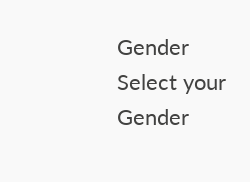Gender
Select your Gender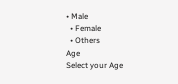• Male
  • Female
  • Others
Age
Select your Age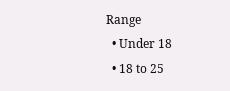Range
  • Under 18
  • 18 to 25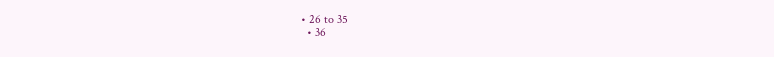• 26 to 35
  • 36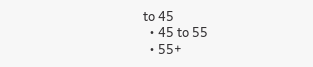to 45
  • 45 to 55
  • 55+